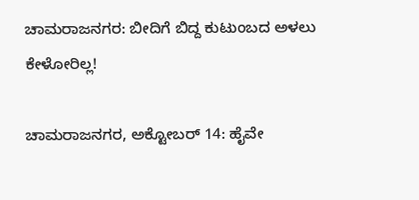ಚಾಮರಾಜನಗರ: ಬೀದಿಗೆ ಬಿದ್ದ ಕುಟುಂಬದ ಅಳಲು ಕೇಳೋರಿಲ್ಲ!

ಚಾಮರಾಜನಗರ, ಅಕ್ಟೋಬರ್ 14: ಹೈವೇ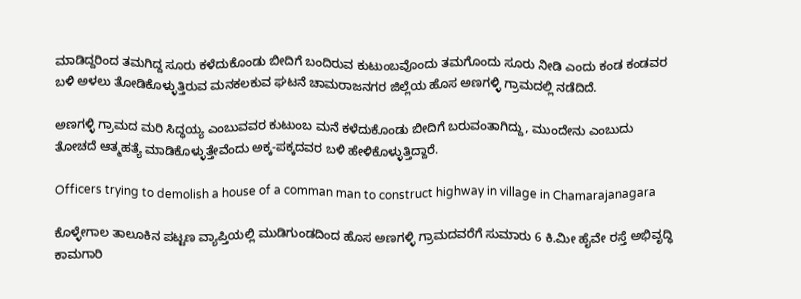ಮಾಡಿದ್ದರಿಂದ ತಮಗಿದ್ದ ಸೂರು ಕಳೆದುಕೊಂಡು ಬೀದಿಗೆ ಬಂದಿರುವ ಕುಟುಂಬವೊಂದು ತಮಗೊಂದು ಸೂರು ನೀಡಿ ಎಂದು ಕಂಡ ಕಂಡವರ ಬಳಿ ಅಳಲು ತೋಡಿಕೊಳ್ಳುತ್ತಿರುವ ಮನಕಲಕುವ ಘಟನೆ ಚಾಮರಾಜನಗರ ಜಿಲ್ಲೆಯ ಹೊಸ ಅಣಗಳ್ಳಿ ಗ್ರಾಮದಲ್ಲಿ ನಡೆದಿದೆ.

ಅಣಗಳ್ಳಿ ಗ್ರಾಮದ ಮರಿ ಸಿದ್ಧಯ್ಯ ಎಂಬುವವರ ಕುಟುಂಬ ಮನೆ ಕಳೆದುಕೊಂಡು ಬೀದಿಗೆ ಬರುವಂತಾಗಿದ್ದು, ಮುಂದೇನು ಎಂಬುದು ತೋಚದೆ ಆತ್ಮಹತ್ಯೆ ಮಾಡಿಕೊಳ್ಳುತ್ತೇವೆಂದು ಅಕ್ಕ-ಪಕ್ಕದವರ ಬಳಿ ಹೇಳಿಕೊಳ್ಳುತ್ತಿದ್ದಾರೆ.

Officers trying to demolish a house of a comman man to construct highway in village in Chamarajanagara

ಕೊಳ್ಳೇಗಾಲ ತಾಲೂಕಿನ ಪಟ್ಟಣ ವ್ಯಾಪ್ತಿಯಲ್ಲಿ ಮುಡಿಗುಂಡದಿಂದ ಹೊಸ ಅಣಗಳ್ಳಿ ಗ್ರಾಮದವರೆಗೆ ಸುಮಾರು 6 ಕಿ.ಮೀ ಹೈವೇ ರಸ್ತೆ ಅಭಿವೃದ್ಧಿ ಕಾಮಗಾರಿ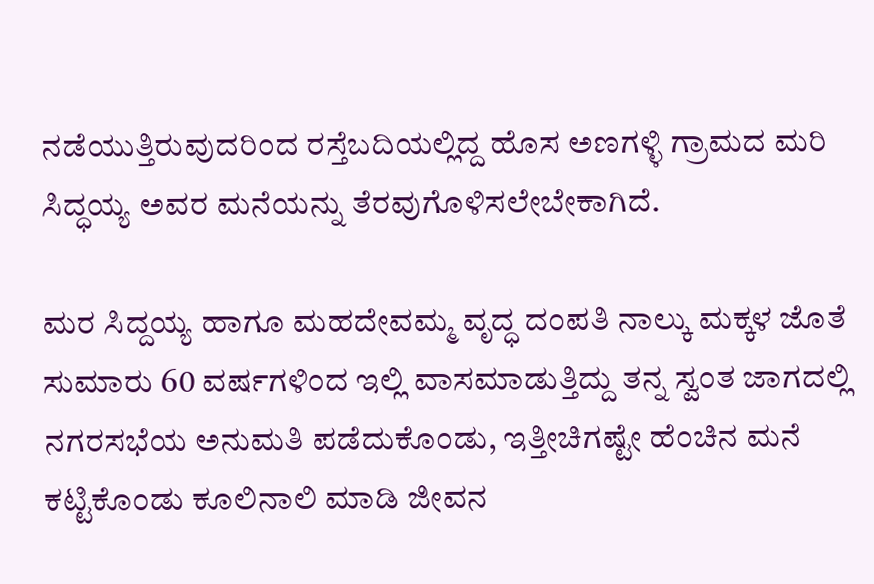ನಡೆಯುತ್ತಿರುವುದರಿಂದ ರಸ್ತೆಬದಿಯಲ್ಲಿದ್ದ ಹೊಸ ಅಣಗಳ್ಳಿ ಗ್ರಾಮದ ಮರಿ ಸಿದ್ಧಯ್ಯ ಅವರ ಮನೆಯನ್ನು ತೆರವುಗೊಳಿಸಲೇಬೇಕಾಗಿದೆ.

ಮರ ಸಿದ್ದಯ್ಯ ಹಾಗೂ ಮಹದೇವಮ್ಮ ವೃದ್ಧ ದಂಪತಿ ನಾಲ್ಕು ಮಕ್ಕಳ ಜೊತೆ ಸುಮಾರು 60 ವರ್ಷಗಳಿಂದ ಇಲ್ಲಿ ವಾಸಮಾಡುತ್ತಿದ್ದು ತನ್ನ ಸ್ವಂತ ಜಾಗದಲ್ಲಿ ನಗರಸಭೆಯ ಅನುಮತಿ ಪಡೆದುಕೊಂಡು, ಇತ್ತೀಚಿಗಷ್ಟೇ ಹೆಂಚಿನ ಮನೆ ಕಟ್ಟಿಕೊಂಡು ಕೂಲಿನಾಲಿ ಮಾಡಿ ಜೀವನ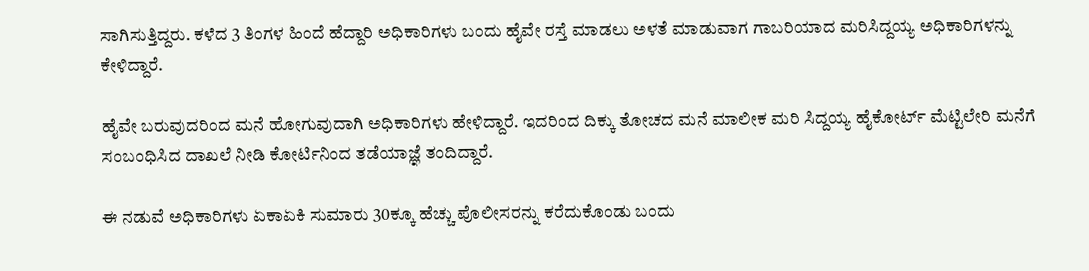ಸಾಗಿಸುತ್ತಿದ್ದರು. ಕಳೆದ 3 ತಿಂಗಳ ಹಿಂದೆ ಹೆದ್ದಾರಿ ಅಧಿಕಾರಿಗಳು ಬಂದು ಹೈವೇ ರಸ್ತೆ ಮಾಡಲು ಅಳತೆ ಮಾಡುವಾಗ ಗಾಬರಿಯಾದ ಮರಿಸಿದ್ದಯ್ಯ ಅಧಿಕಾರಿಗಳನ್ನು ಕೇಳಿದ್ದಾರೆ.

ಹೈವೇ ಬರುವುದರಿಂದ ಮನೆ ಹೋಗುವುದಾಗಿ ಅಧಿಕಾರಿಗಳು ಹೇಳಿದ್ದಾರೆ. ಇದರಿಂದ ದಿಕ್ಕು ತೋಚದ ಮನೆ ಮಾಲೀಕ ಮರಿ ಸಿದ್ದಯ್ಯ ಹೈಕೋರ್ಟ್ ಮೆಟ್ಟಿಲೇರಿ ಮನೆಗೆ ಸಂಬಂಧಿಸಿದ ದಾಖಲೆ ನೀಡಿ ಕೋರ್ಟಿನಿಂದ ತಡೆಯಾಜ್ಞೆ ತಂದಿದ್ದಾರೆ.

ಈ ನಡುವೆ ಅಧಿಕಾರಿಗಳು ಏಕಾಏಕಿ ಸುಮಾರು 30ಕ್ಕೂ ಹೆಚ್ಚು ಪೊಲೀಸರನ್ನು ಕರೆದುಕೊಂಡು ಬಂದು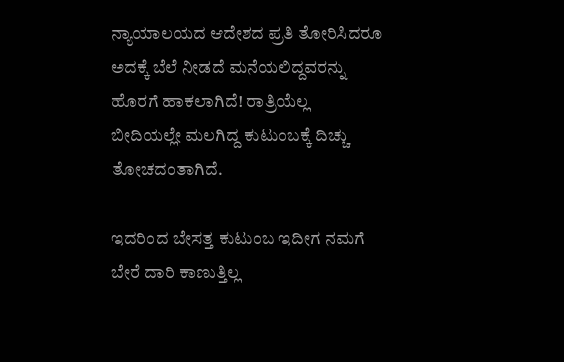ನ್ಯಾಯಾಲಯದ ಆದೇಶದ ಪ್ರತಿ ತೋರಿಸಿದರೂ ಅದಕ್ಕೆ ಬೆಲೆ ನೀಡದೆ ಮನೆಯಲಿದ್ದವರನ್ನು ಹೊರಗೆ ಹಾಕಲಾಗಿದೆ! ರಾತ್ರಿಯೆಲ್ಲ ಬೀದಿಯಲ್ಲೇ ಮಲಗಿದ್ದ ಕುಟುಂಬಕ್ಕೆ ದಿಚ್ಚು ತೋಚದಂತಾಗಿದೆ.

ಇದರಿಂದ ಬೇಸತ್ತ ಕುಟುಂಬ ಇದೀಗ ನಮಗೆ ಬೇರೆ ದಾರಿ ಕಾಣುತ್ತಿಲ್ಲ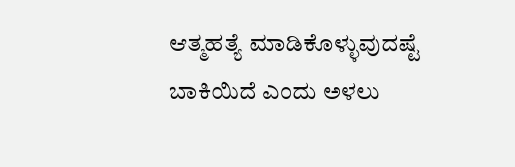ಆತ್ಮಹತ್ಯೆ ಮಾಡಿಕೊಳ್ಳುವುದಷ್ಟೆ ಬಾಕಿಯಿದೆ ಎಂದು ಅಳಲು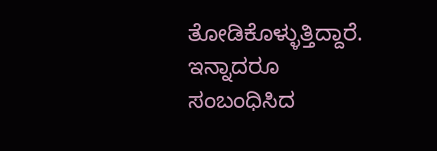ತೋಡಿಕೊಳ್ಳುತ್ತಿದ್ದಾರೆ. ಇನ್ನಾದರೂ ಸಂಬಂಧಿಸಿದ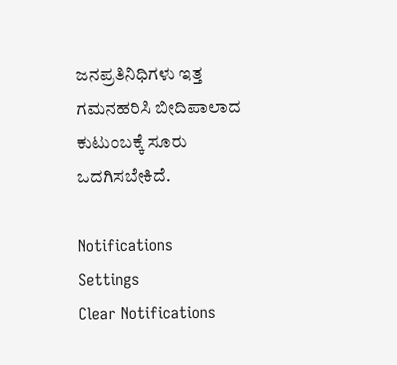ಜನಪ್ರತಿನಿಧಿಗಳು ಇತ್ತ ಗಮನಹರಿಸಿ ಬೀದಿಪಾಲಾದ ಕುಟುಂಬಕ್ಕೆ ಸೂರು ಒದಗಿಸಬೇಕಿದೆ.

Notifications
Settings
Clear Notifications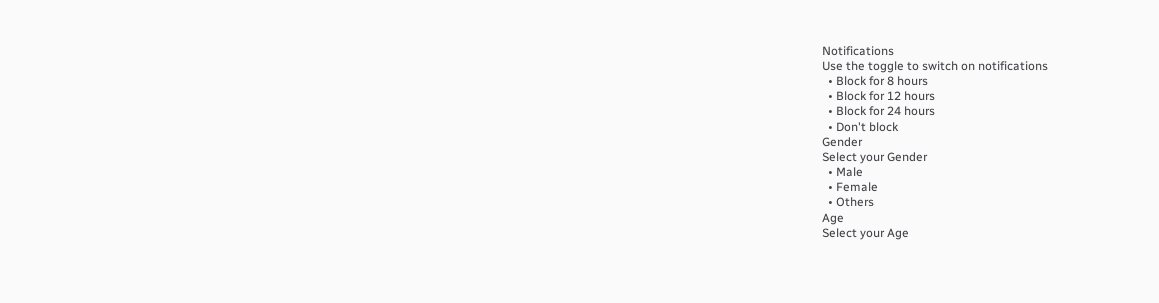Notifications
Use the toggle to switch on notifications
  • Block for 8 hours
  • Block for 12 hours
  • Block for 24 hours
  • Don't block
Gender
Select your Gender
  • Male
  • Female
  • Others
Age
Select your Age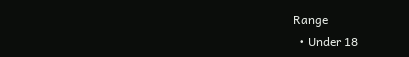Range
  • Under 18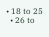• 18 to 25
  • 26 to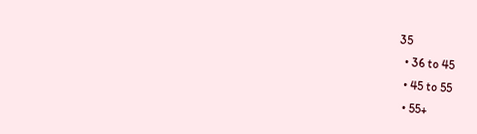35
  • 36 to 45
  • 45 to 55
  • 55+